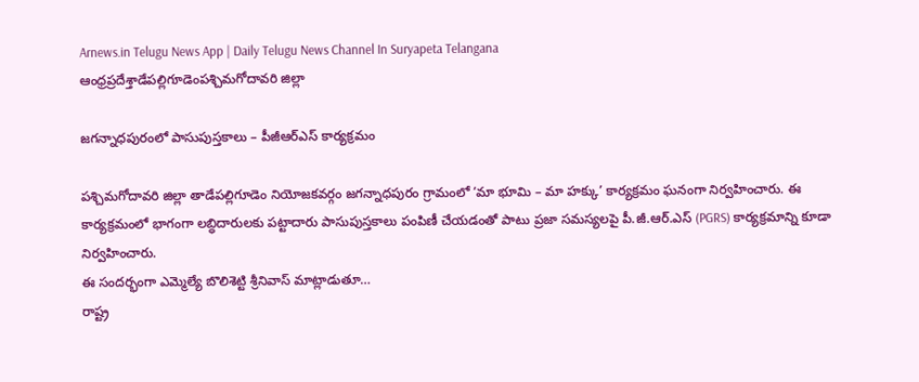Arnews.in Telugu News App | Daily Telugu News Channel In Suryapeta Telangana
ఆంధ్రప్రదేశ్తాడేపల్లిగూడెంపశ్చిమగోదావరి జిల్లా

జగన్నాధపురంలో పాసుపుస్తకాలు – పీజీఆర్‌ఎస్ కార్యక్రమం

పశ్చిమగోదావరి జిల్లా తాడేపల్లిగూడెం నియోజకవర్గం జగన్నాధపురం గ్రామంలో ‘మా భూమి – మా హక్కు’ కార్యక్రమం ఘనంగా నిర్వహించారు. ఈ కార్యక్రమంలో భాగంగా లబ్ధిదారులకు పట్టాదారు పాసుపుస్తకాలు పంపిణీ చేయడంతో పాటు ప్రజా సమస్యలపై పీ.జీ.ఆర్.ఎస్ (PGRS) కార్యక్రమాన్ని కూడా నిర్వహించారు.
ఈ సందర్భంగా ఎమ్మెల్యే బొలిశెట్టి శ్రీనివాస్ మాట్లాడుతూ…
రాష్ట్ర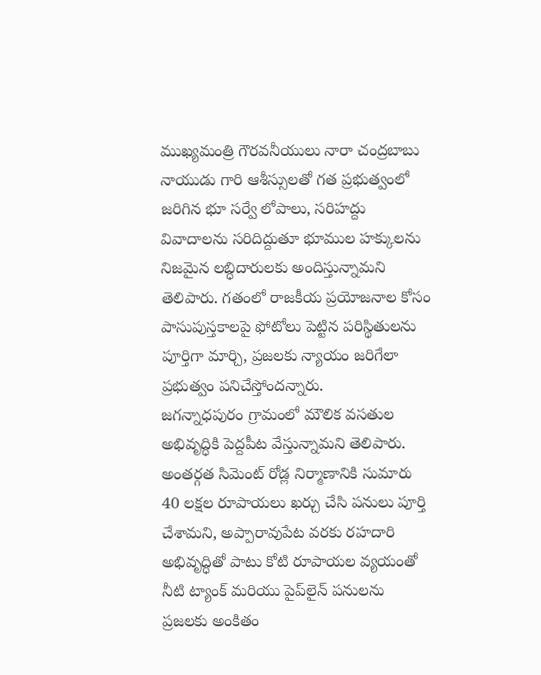ముఖ్యమంత్రి గౌరవనీయులు నారా చంద్రబాబు నాయుడు గారి ఆశీస్సులతో గత ప్రభుత్వంలో జరిగిన భూ సర్వే లోపాలు, సరిహద్దు వివాదాలను సరిదిద్దుతూ భూముల హక్కులను నిజమైన లబ్ధిదారులకు అందిస్తున్నామని తెలిపారు. గతంలో రాజకీయ ప్రయోజనాల కోసం పాసుపుస్తకాలపై ఫోటోలు పెట్టిన పరిస్థితులను పూర్తిగా మార్చి, ప్రజలకు న్యాయం జరిగేలా ప్రభుత్వం పనిచేస్తోందన్నారు.
జగన్నాధపురం గ్రామంలో మౌలిక వసతుల అభివృద్ధికి పెద్దపీట వేస్తున్నామని తెలిపారు. అంతర్గత సిమెంట్ రోడ్ల నిర్మాణానికి సుమారు 40 లక్షల రూపాయలు ఖర్చు చేసి పనులు పూర్తి చేశామని, అప్పారావుపేట వరకు రహదారి అభివృద్ధితో పాటు కోటి రూపాయల వ్యయంతో నీటి ట్యాంక్ మరియు పైప్‌లైన్ పనులను ప్రజలకు అంకితం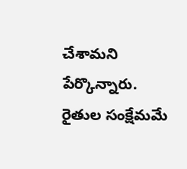చేశామని పేర్కొన్నారు.
రైతుల సంక్షేమమే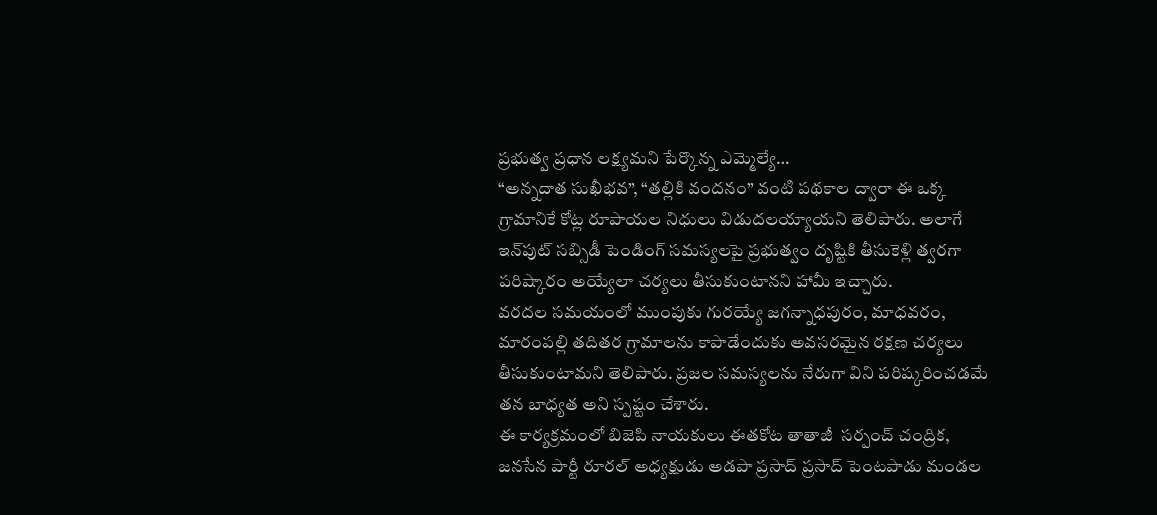ప్రభుత్వ ప్రధాన లక్ష్యమని పేర్కొన్న ఎమ్మెల్యే…
“అన్నదాత సుఖీభవ”, “తల్లికి వందనం” వంటి పథకాల ద్వారా ఈ ఒక్క గ్రామానికే కోట్ల రూపాయల నిధులు విడుదలయ్యాయని తెలిపారు. అలాగే ఇన్‌పుట్ సబ్సిడీ పెండింగ్ సమస్యలపై ప్రభుత్వం దృష్టికి తీసుకెళ్లి త్వరగా పరిష్కారం అయ్యేలా చర్యలు తీసుకుంటానని హామీ ఇచ్చారు.
వరదల సమయంలో ముంపుకు గురయ్యే జగన్నాధపురం, మాధవరం, మారంపల్లి తదితర గ్రామాలను కాపాడేందుకు అవసరమైన రక్షణ చర్యలు తీసుకుంటామని తెలిపారు. ప్రజల సమస్యలను నేరుగా విని పరిష్కరించడమే తన బాధ్యత అని స్పష్టం చేశారు.
ఈ కార్యక్రమంలో బిజెపి నాయకులు ఈతకోట తాతాజీ  సర్పంచ్ చంద్రిక, జనసేన పార్టీ రూరల్ అధ్యక్షుడు అడపా ప్రసాద్ ప్రసాద్ పెంటపాడు మండల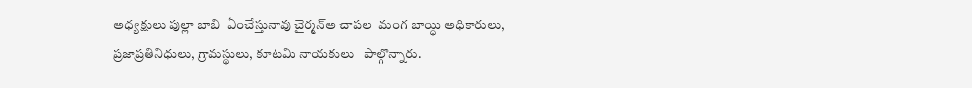అధ్యక్షులు పుల్లా బాబి  ఏంచేస్తునావు చైర్మన్అ చాపల  మంగ బాయ్ధి అధికారులు, ప్రజాప్రతినిధులు, గ్రామస్థులు, కూటమి నాయకులు   పాల్గొన్నారు.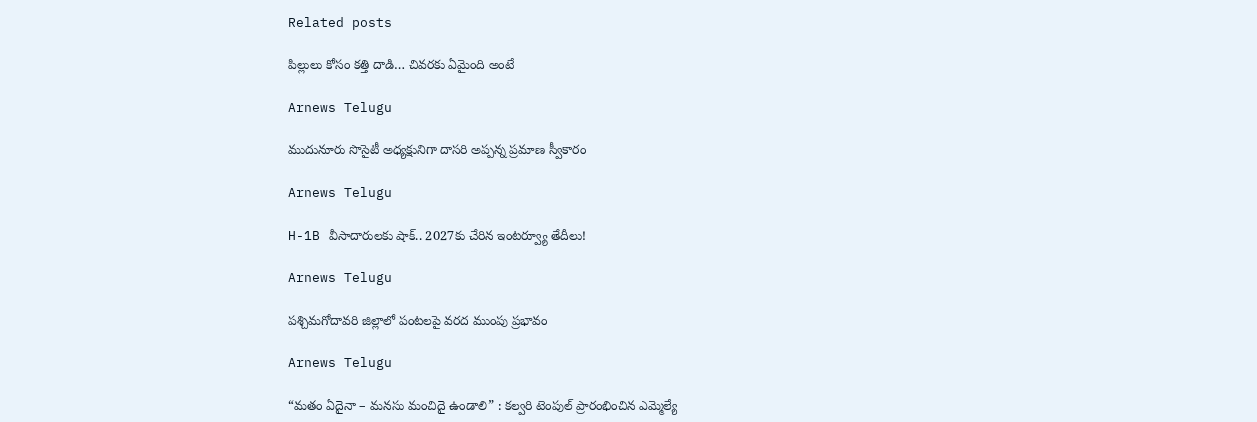Related posts

పిల్లులు కోసం కత్తి దాడి… చివరకు ఏమైంది అంటే

Arnews Telugu

ముదునూరు సొసైటీ అధ్యక్షునిగా దాసరి అప్పన్న ప్రమాణ స్వీకారం

Arnews Telugu

H-1B వీసాదారులకు షాక్.. 2027కు చేరిన ఇంటర్వ్యూ తేదీలు!

Arnews Telugu

పశ్చిమగోదావరి జిల్లాలో పంటలపై వరద ముంపు ప్రభావం

Arnews Telugu

“మతం ఏదైనా – మనసు మంచిదై ఉండాలి” : కల్వరి టెంపుల్ ప్రారంభించిన ఎమ్మెల్యే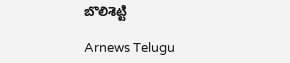బొలిశెట్టి

Arnews Telugu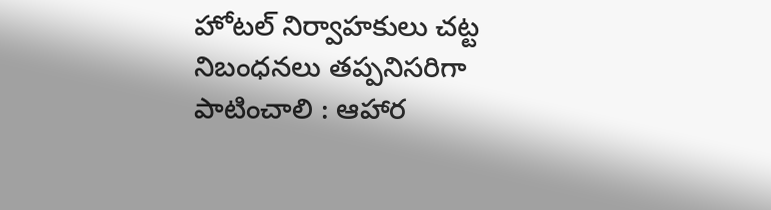హోటల్ నిర్వాహకులు చట్ట నిబంధనలు తప్పనిసరిగా పాటించాలి : ఆహార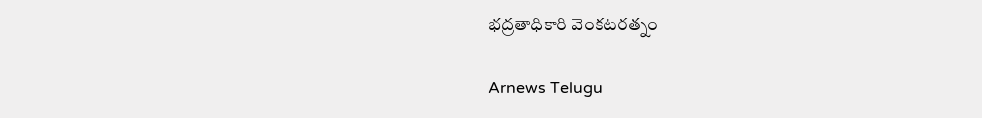భద్రతాధికారి వెంకటరత్నం

Arnews Telugu